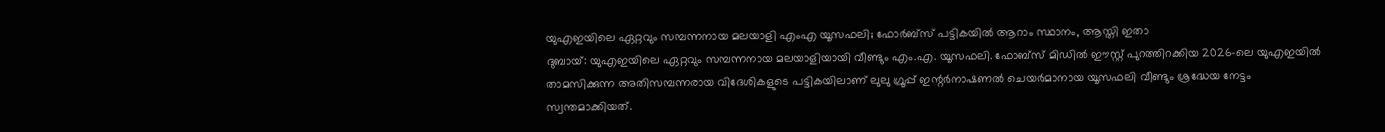യുഎഇയിലെ ഏറ്റവും സമ്പന്നനായ മലയാളി എംഎ യൂസഫലി; ഫോർബ്സ് പട്ടികയിൽ ആറാം സ്ഥാനം, ആസ്തി ഇതാ
ദുബായ്: യുഎഇയിലെ ഏറ്റവും സമ്പന്നനായ മലയാളിയായി വീണ്ടും എം.എ. യൂസഫലി. ഫോബ്സ് മിഡിൽ ഈസ്റ്റ് പുറത്തിറക്കിയ 2026-ലെ യുഎഇയിൽ താമസിക്കുന്ന അതിസമ്പന്നരായ വിദേശികളുടെ പട്ടികയിലാണ് ലുലു ഗ്രൂപ്പ് ഇന്റർനാഷണൽ ചെയർമാനായ യൂസഫലി വീണ്ടും ശ്രദ്ധേയ നേട്ടം സ്വന്തമാക്കിയത്.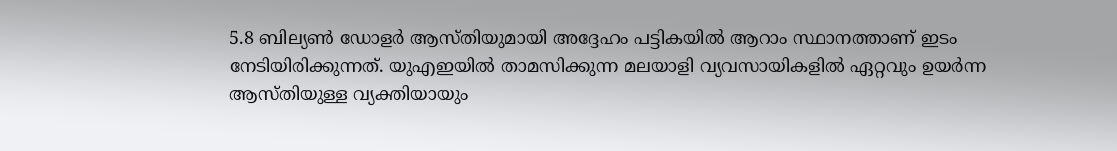5.8 ബില്യൺ ഡോളർ ആസ്തിയുമായി അദ്ദേഹം പട്ടികയിൽ ആറാം സ്ഥാനത്താണ് ഇടം നേടിയിരിക്കുന്നത്. യുഎഇയിൽ താമസിക്കുന്ന മലയാളി വ്യവസായികളിൽ ഏറ്റവും ഉയർന്ന ആസ്തിയുള്ള വ്യക്തിയായും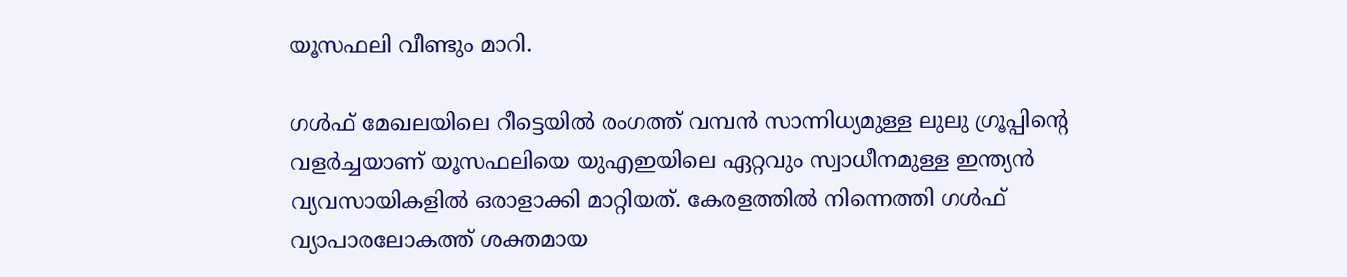യൂസഫലി വീണ്ടും മാറി.

ഗൾഫ് മേഖലയിലെ റീട്ടെയിൽ രംഗത്ത് വമ്പൻ സാന്നിധ്യമുള്ള ലുലു ഗ്രൂപ്പിന്റെ വളർച്ചയാണ് യൂസഫലിയെ യുഎഇയിലെ ഏറ്റവും സ്വാധീനമുള്ള ഇന്ത്യൻ വ്യവസായികളിൽ ഒരാളാക്കി മാറ്റിയത്. കേരളത്തിൽ നിന്നെത്തി ഗൾഫ് വ്യാപാരലോകത്ത് ശക്തമായ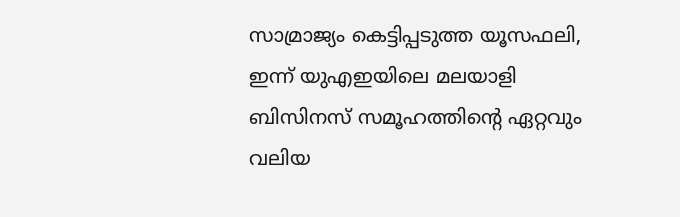സാമ്രാജ്യം കെട്ടിപ്പടുത്ത യൂസഫലി, ഇന്ന് യുഎഇയിലെ മലയാളി ബിസിനസ് സമൂഹത്തിന്റെ ഏറ്റവും വലിയ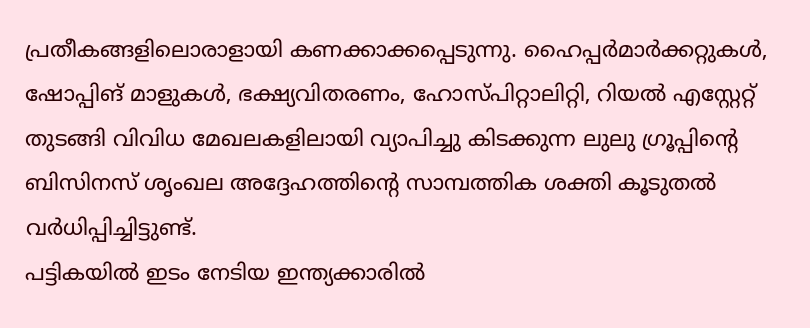പ്രതീകങ്ങളിലൊരാളായി കണക്കാക്കപ്പെടുന്നു. ഹൈപ്പർമാർക്കറ്റുകൾ, ഷോപ്പിങ് മാളുകൾ, ഭക്ഷ്യവിതരണം, ഹോസ്പിറ്റാലിറ്റി, റിയൽ എസ്റ്റേറ്റ് തുടങ്ങി വിവിധ മേഖലകളിലായി വ്യാപിച്ചു കിടക്കുന്ന ലുലു ഗ്രൂപ്പിന്റെ ബിസിനസ് ശൃംഖല അദ്ദേഹത്തിന്റെ സാമ്പത്തിക ശക്തി കൂടുതൽ വർധിപ്പിച്ചിട്ടുണ്ട്.
പട്ടികയിൽ ഇടം നേടിയ ഇന്ത്യക്കാരിൽ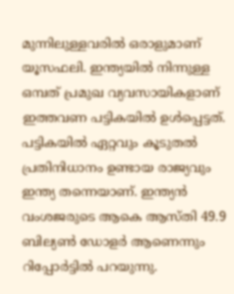മുന്നിലുള്ളവരിൽ ഒരാളുമാണ് യൂസഫലി. ഇന്ത്യയിൽ നിന്നുള്ള ഒമ്പത് പ്രമുഖ വ്യവസായികളാണ് ഇത്തവണ പട്ടികയിൽ ഉൾപ്പെട്ടത്. പട്ടികയിൽ ഏറ്റവും കൂടുതൽ പ്രതിനിധാനം ഉണ്ടായ രാജ്യവും ഇന്ത്യ തന്നെയാണ്. ഇന്ത്യൻ വംശജരുടെ ആകെ ആസ്തി 49.9 ബില്യൺ ഡോളർ ആണെന്നും റിപ്പോർട്ടിൽ പറയുന്നു.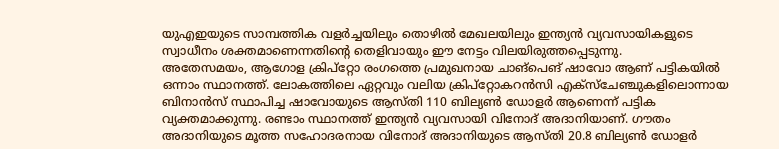യുഎഇയുടെ സാമ്പത്തിക വളർച്ചയിലും തൊഴിൽ മേഖലയിലും ഇന്ത്യൻ വ്യവസായികളുടെ സ്വാധീനം ശക്തമാണെന്നതിന്റെ തെളിവായും ഈ നേട്ടം വിലയിരുത്തപ്പെടുന്നു.
അതേസമയം, ആഗോള ക്രിപ്റ്റോ രംഗത്തെ പ്രമുഖനായ ചാങ്പെങ് ഷാവോ ആണ് പട്ടികയിൽ ഒന്നാം സ്ഥാനത്ത്. ലോകത്തിലെ ഏറ്റവും വലിയ ക്രിപ്റ്റോകറൻസി എക്സ്ചേഞ്ചുകളിലൊന്നായ ബിനാൻസ് സ്ഥാപിച്ച ഷാവോയുടെ ആസ്തി 110 ബില്യൺ ഡോളർ ആണെന്ന് പട്ടിക വ്യക്തമാക്കുന്നു. രണ്ടാം സ്ഥാനത്ത് ഇന്ത്യൻ വ്യവസായി വിനോദ് അദാനിയാണ്. ഗൗതം അദാനിയുടെ മൂത്ത സഹോദരനായ വിനോദ് അദാനിയുടെ ആസ്തി 20.8 ബില്യൺ ഡോളർ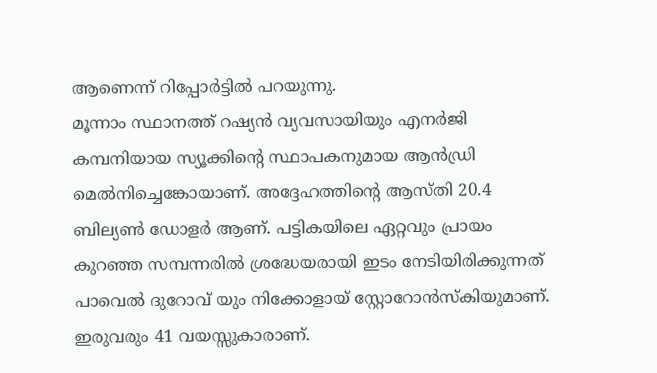ആണെന്ന് റിപ്പോർട്ടിൽ പറയുന്നു.
മൂന്നാം സ്ഥാനത്ത് റഷ്യൻ വ്യവസായിയും എനർജി കമ്പനിയായ സ്യൂക്കിന്റെ സ്ഥാപകനുമായ ആൻഡ്രി മെൽനിച്ചെങ്കോയാണ്. അദ്ദേഹത്തിന്റെ ആസ്തി 20.4 ബില്യൺ ഡോളർ ആണ്. പട്ടികയിലെ ഏറ്റവും പ്രായം കുറഞ്ഞ സമ്പന്നരിൽ ശ്രദ്ധേയരായി ഇടം നേടിയിരിക്കുന്നത് പാവെൽ ദുറോവ് യും നിക്കോളായ് സ്റ്റോറോൻസ്കിയുമാണ്. ഇരുവരും 41 വയസ്സുകാരാണ്.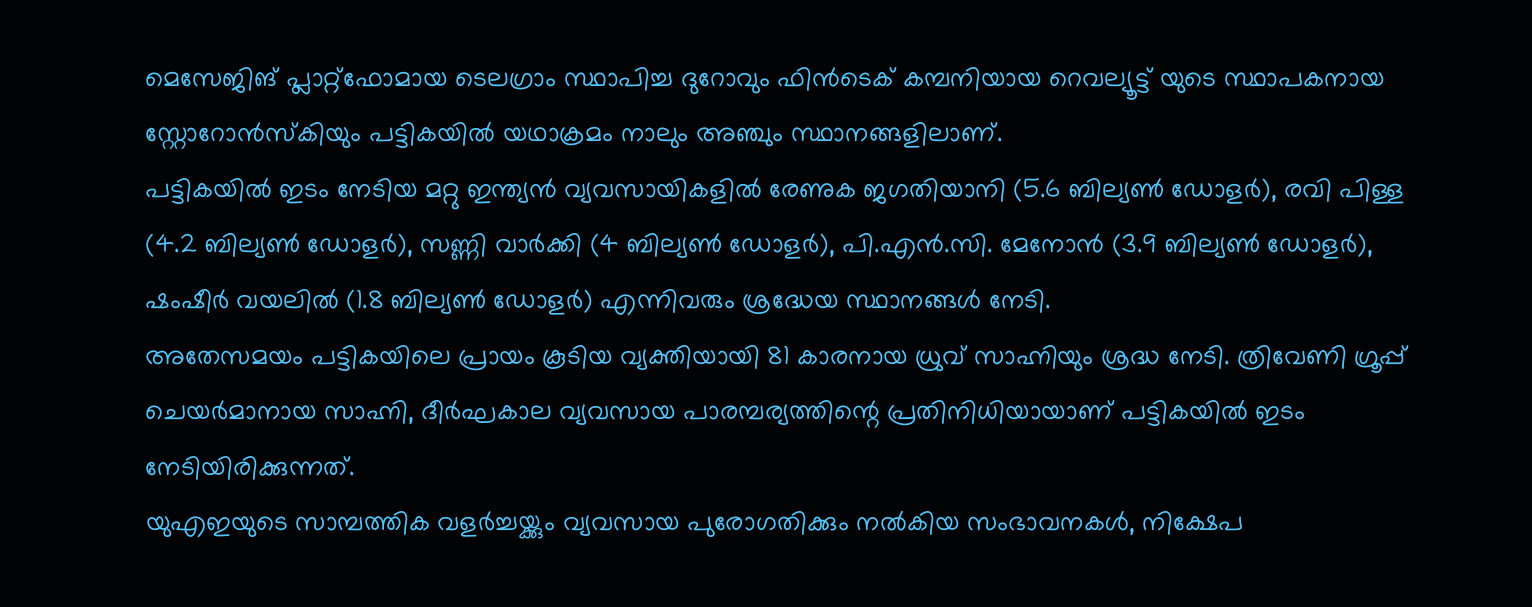മെസേജിങ് പ്ലാറ്റ്ഫോമായ ടെലഗ്രാം സ്ഥാപിച്ച ദുറോവും ഫിൻടെക് കമ്പനിയായ റെവല്യൂട്ട് യുടെ സ്ഥാപകനായ സ്റ്റോറോൻസ്കിയും പട്ടികയിൽ യഥാക്രമം നാലും അഞ്ചും സ്ഥാനങ്ങളിലാണ്.
പട്ടികയിൽ ഇടം നേടിയ മറ്റു ഇന്ത്യൻ വ്യവസായികളിൽ രേണുക ജഗതിയാനി (5.6 ബില്യൺ ഡോളർ), രവി പിള്ള (4.2 ബില്യൺ ഡോളർ), സണ്ണി വാർക്കി (4 ബില്യൺ ഡോളർ), പി.എൻ.സി. മേനോൻ (3.9 ബില്യൺ ഡോളർ), ഷംഷീർ വയലിൽ (1.8 ബില്യൺ ഡോളർ) എന്നിവരും ശ്രദ്ധേയ സ്ഥാനങ്ങൾ നേടി.
അതേസമയം പട്ടികയിലെ പ്രായം കൂടിയ വ്യക്തിയായി 81 കാരനായ ധ്രുവ് സാഹ്നിയും ശ്രദ്ധ നേടി. ത്രിവേണി ഗ്രൂപ്പ് ചെയർമാനായ സാഹ്നി, ദീർഘകാല വ്യവസായ പാരമ്പര്യത്തിന്റെ പ്രതിനിധിയായാണ് പട്ടികയിൽ ഇടം നേടിയിരിക്കുന്നത്.
യുഎഇയുടെ സാമ്പത്തിക വളർച്ചയ്ക്കും വ്യവസായ പുരോഗതിക്കും നൽകിയ സംഭാവനകൾ, നിക്ഷേപ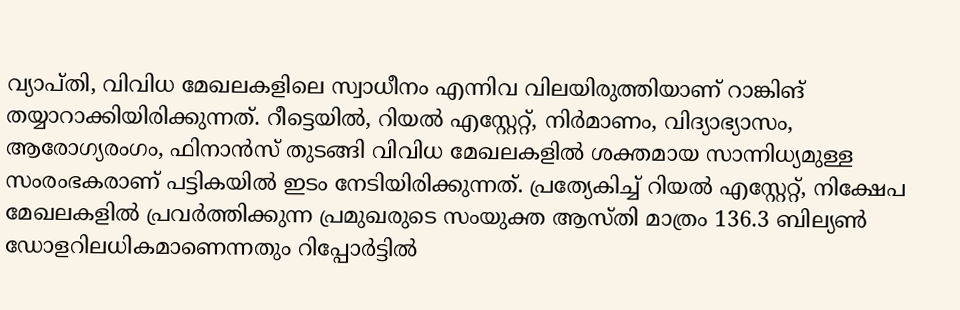വ്യാപ്തി, വിവിധ മേഖലകളിലെ സ്വാധീനം എന്നിവ വിലയിരുത്തിയാണ് റാങ്കിങ് തയ്യാറാക്കിയിരിക്കുന്നത്. റീട്ടെയിൽ, റിയൽ എസ്റ്റേറ്റ്, നിർമാണം, വിദ്യാഭ്യാസം, ആരോഗ്യരംഗം, ഫിനാൻസ് തുടങ്ങി വിവിധ മേഖലകളിൽ ശക്തമായ സാന്നിധ്യമുള്ള സംരംഭകരാണ് പട്ടികയിൽ ഇടം നേടിയിരിക്കുന്നത്. പ്രത്യേകിച്ച് റിയൽ എസ്റ്റേറ്റ്, നിക്ഷേപ മേഖലകളിൽ പ്രവർത്തിക്കുന്ന പ്രമുഖരുടെ സംയുക്ത ആസ്തി മാത്രം 136.3 ബില്യൺ ഡോളറിലധികമാണെന്നതും റിപ്പോർട്ടിൽ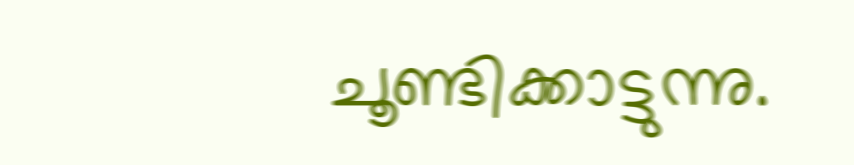ചൂണ്ടിക്കാട്ടുന്നു.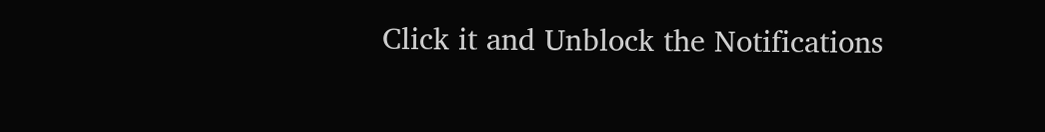Click it and Unblock the Notifications